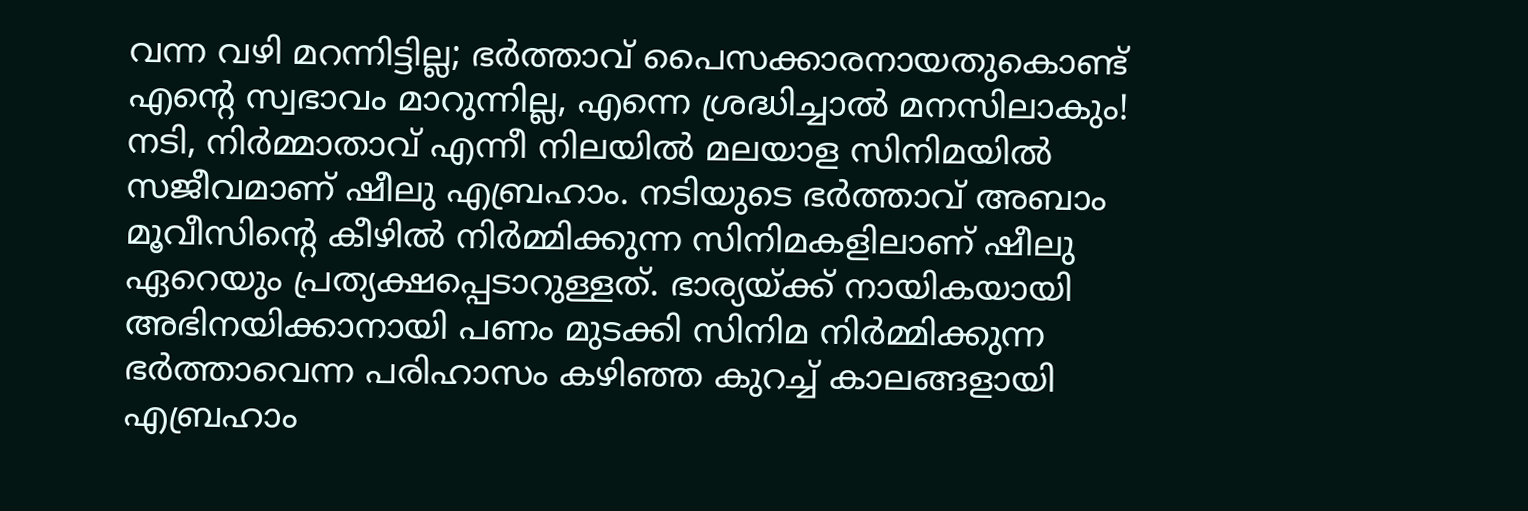വന്ന വഴി മറന്നിട്ടില്ല; ഭർത്താവ് പൈസക്കാരനായതുകൊണ്ട് എന്റെ സ്വഭാവം മാറുന്നില്ല, എന്നെ ശ്രദ്ധിച്ചാൽ മനസിലാകും!
നടി, നിർമ്മാതാവ് എന്നീ നിലയിൽ മലയാള സിനിമയിൽ സജീവമാണ് ഷീലു എബ്രഹാം. നടിയുടെ ഭർത്താവ് അബാം മൂവീസിന്റെ കീഴിൽ നിർമ്മിക്കുന്ന സിനിമകളിലാണ് ഷീലു ഏറെയും പ്രത്യക്ഷപ്പെടാറുള്ളത്. ഭാര്യയ്ക്ക് നായികയായി അഭിനയിക്കാനായി പണം മുടക്കി സിനിമ നിർമ്മിക്കുന്ന ഭർത്താവെന്ന പരിഹാസം കഴിഞ്ഞ കുറച്ച് കാലങ്ങളായി എബ്രഹാം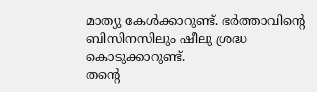മാത്യു കേൾക്കാറുണ്ട്. ഭർത്താവിന്റെ ബിസിനസിലും ഷീലു ശ്രദ്ധ കൊടുക്കാറുണ്ട്.
തന്റെ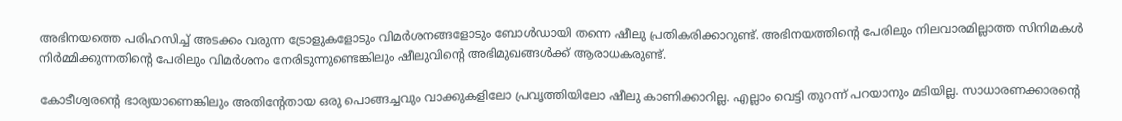അഭിനയത്തെ പരിഹസിച്ച് അടക്കം വരുന്ന ട്രോളുകളോടും വിമർശനങ്ങളോടും ബോൾഡായി തന്നെ ഷീലു പ്രതികരിക്കാറുണ്ട്. അഭിനയത്തിന്റെ പേരിലും നിലവാരമില്ലാത്ത സിനിമകൾ നിർമ്മിക്കുന്നതിന്റെ പേരിലും വിമർശനം നേരിടുന്നുണ്ടെങ്കിലും ഷീലുവിന്റെ അഭിമുഖങ്ങൾക്ക് ആരാധകരുണ്ട്.

കോടീശ്വരന്റെ ഭാര്യയാണെങ്കിലും അതിന്റേതായ ഒരു പൊങ്ങച്ചവും വാക്കുകളിലോ പ്രവൃത്തിയിലോ ഷീലു കാണിക്കാറില്ല. എല്ലാം വെട്ടി തുറന്ന് പറയാനും മടിയില്ല. സാധാരണക്കാരന്റെ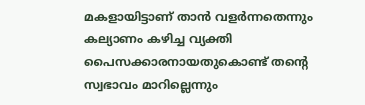മകളായിട്ടാണ് താൻ വളർന്നതെന്നും കല്യാണം കഴിച്ച വ്യക്തി പൈസക്കാരനായതുകൊണ്ട് തന്റെ സ്വഭാവം മാറില്ലെന്നും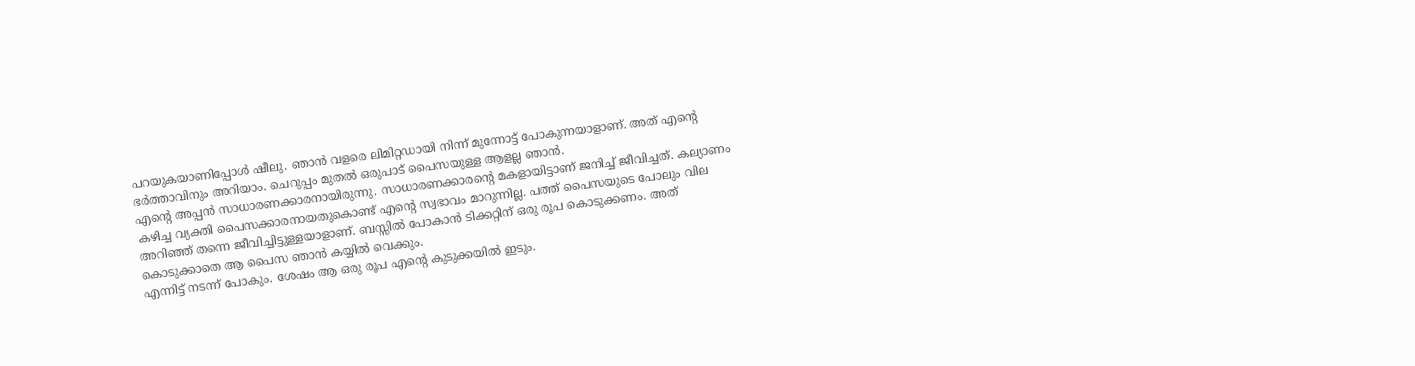പറയുകയാണിപ്പോൾ ഷീലു. ഞാൻ വളരെ ലിമിറ്റഡായി നിന്ന് മുന്നോട്ട് പോകുന്നയാളാണ്. അത് എന്റെ ഭർത്താവിനും അറിയാം. ചെറുപ്പം മുതൽ ഒരുപാട് പൈസയുള്ള ആളല്ല ഞാൻ.
എന്റെ അപ്പൻ സാധാരണക്കാരനായിരുന്നു. സാധാരണക്കാരന്റെ മകളായിട്ടാണ് ജനിച്ച് ജീവിച്ചത്. കല്യാണം കഴിച്ച വ്യക്തി പൈസക്കാരനായതുകൊണ്ട് എന്റെ സ്വഭാവം മാറുന്നില്ല. പത്ത് പൈസയുടെ പോലും വില അറിഞ്ഞ് തന്നെ ജീവിച്ചിട്ടുള്ളയാളാണ്. ബസ്സിൽ പോകാൻ ടിക്കറ്റിന് ഒരു രൂപ കൊടുക്കണം. അത് കൊടുക്കാതെ ആ പൈസ ഞാൻ കയ്യിൽ വെക്കും.
എന്നിട്ട് നടന്ന് പോകും. ശേഷം ആ ഒരു രൂപ എന്റെ കുടുക്കയിൽ ഇടും.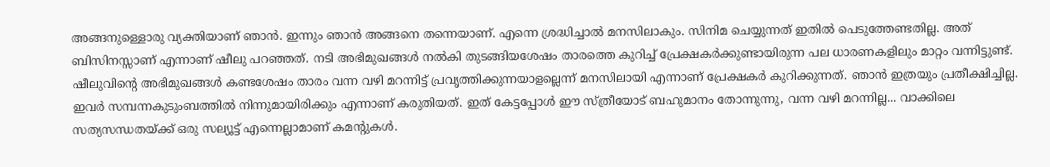അങ്ങനുള്ളൊരു വ്യക്തിയാണ് ഞാൻ. ഇന്നും ഞാൻ അങ്ങനെ തന്നെയാണ്. എന്നെ ശ്രദ്ധിച്ചാൽ മനസിലാകും. സിനിമ ചെയ്യുന്നത് ഇതിൽ പെടുത്തേണ്ടതില്ല. അത് ബിസിനസ്സാണ് എന്നാണ് ഷീലു പറഞ്ഞത്. നടി അഭിമുഖങ്ങൾ നൽകി തുടങ്ങിയശേഷം താരത്തെ കുറിച്ച് പ്രേക്ഷകർക്കുണ്ടായിരുന്ന പല ധാരണകളിലും മാറ്റം വന്നിട്ടുണ്ട്.
ഷീലുവിന്റെ അഭിമുഖങ്ങൾ കണ്ടശേഷം താരം വന്ന വഴി മറന്നിട്ട് പ്രവൃത്തിക്കുന്നയാളല്ലെന്ന് മനസിലായി എന്നാണ് പ്രേക്ഷകർ കുറിക്കുന്നത്. ഞാൻ ഇത്രയും പ്രതീക്ഷിച്ചില്ല. ഇവർ സമ്പന്നകുടുംബത്തിൽ നിന്നുമായിരിക്കും എന്നാണ് കരുതിയത്. ഇത് കേട്ടപ്പോൾ ഈ സ്ത്രീയോട് ബഹുമാനം തോന്നുന്നു, വന്ന വഴി മറന്നില്ല... വാക്കിലെ സത്യസന്ധതയ്ക്ക് ഒരു സല്യൂട്ട് എന്നെല്ലാമാണ് കമന്റുകൾ.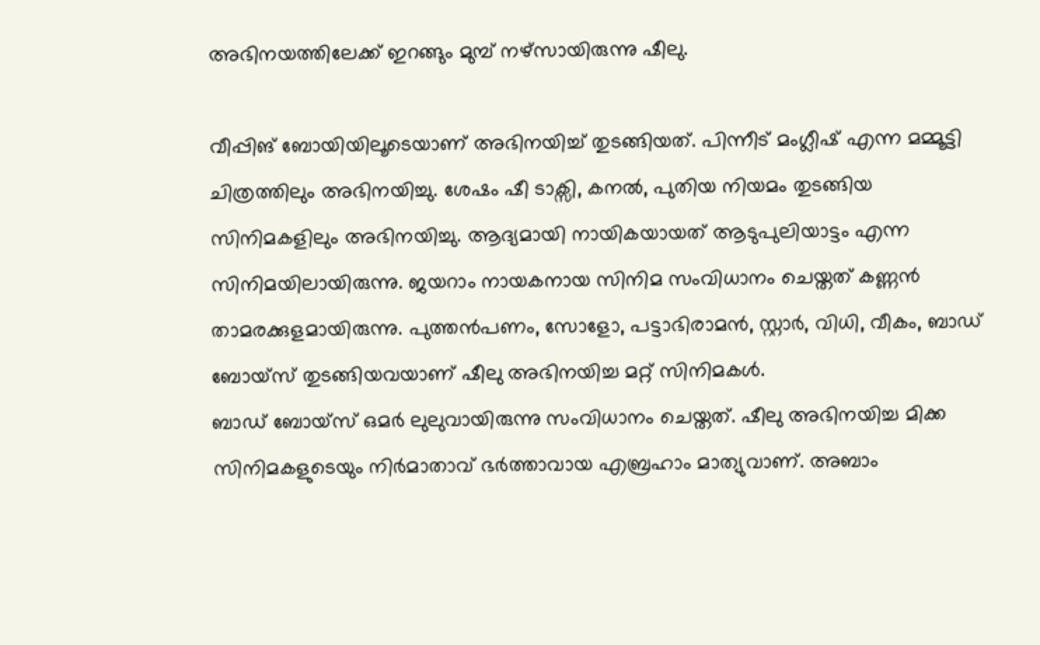അഭിനയത്തിലേക്ക് ഇറങ്ങും മുമ്പ് നഴ്സായിരുന്നു ഷീലു.

വീപ്പിങ് ബോയിയിലൂടെയാണ് അഭിനയിച്ച് തുടങ്ങിയത്. പിന്നീട് മംഗ്ലീഷ് എന്ന മമ്മൂട്ടി ചിത്രത്തിലും അഭിനയിച്ചു. ശേഷം ഷീ ടാക്സി, കനൽ, പുതിയ നിയമം തുടങ്ങിയ സിനിമകളിലും അഭിനയിച്ചു. ആദ്യമായി നായികയായത് ആടുപുലിയാട്ടം എന്ന സിനിമയിലായിരുന്നു. ജയറാം നായകനായ സിനിമ സംവിധാനം ചെയ്തത് കണ്ണൻ താമരക്കുളമായിരുന്നു. പുത്തൻപണം, സോളോ, പട്ടാഭിരാമൻ, സ്റ്റാർ, വിധി, വീകം, ബാഡ് ബോയ്സ് തുടങ്ങിയവയാണ് ഷീലു അഭിനയിച്ച മറ്റ് സിനിമകൾ.
ബാഡ് ബോയ്സ് ഒമർ ലുലുവായിരുന്നു സംവിധാനം ചെയ്തത്. ഷീലു അഭിനയിച്ച മിക്ക സിനിമകളുടെയും നിർമാതാവ് ഭർത്താവായ എബ്രഹാം മാത്യുവാണ്. അബാം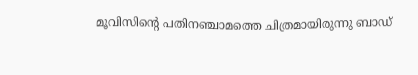മൂവിസിന്റെ പതിനഞ്ചാമത്തെ ചിത്രമായിരുന്നു ബാഡ്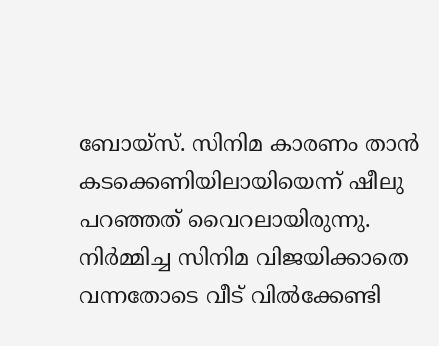ബോയ്സ്. സിനിമ കാരണം താൻ കടക്കെണിയിലായിയെന്ന് ഷീലു പറഞ്ഞത് വൈറലായിരുന്നു. നിർമ്മിച്ച സിനിമ വിജയിക്കാതെ വന്നതോടെ വീട് വിൽക്കേണ്ടി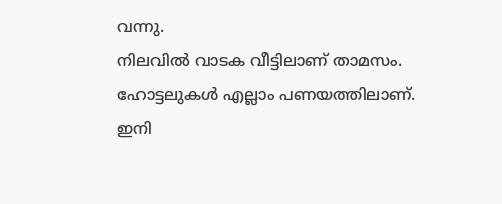വന്നു.
നിലവിൽ വാടക വീട്ടിലാണ് താമസം. ഹോട്ടലുകൾ എല്ലാം പണയത്തിലാണ്. ഇനി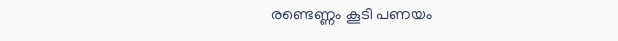രണ്ടെണ്ണം കൂടി പണയം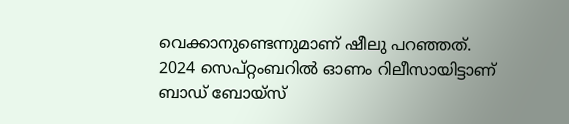വെക്കാനുണ്ടെന്നുമാണ് ഷീലു പറഞ്ഞത്. 2024 സെപ്റ്റംബറിൽ ഓണം റിലീസായിട്ടാണ് ബാഡ് ബോയ്സ്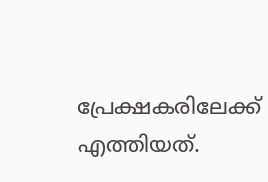പ്രേക്ഷകരിലേക്ക് എത്തിയത്.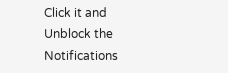Click it and Unblock the Notifications